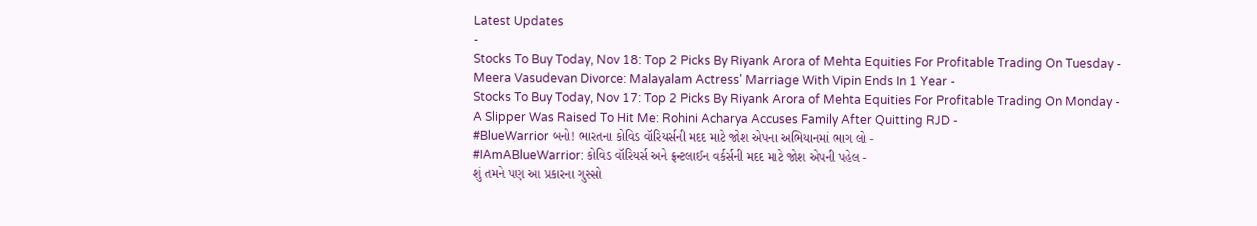Latest Updates
-
Stocks To Buy Today, Nov 18: Top 2 Picks By Riyank Arora of Mehta Equities For Profitable Trading On Tuesday -
Meera Vasudevan Divorce: Malayalam Actress' Marriage With Vipin Ends In 1 Year -
Stocks To Buy Today, Nov 17: Top 2 Picks By Riyank Arora of Mehta Equities For Profitable Trading On Monday -
A Slipper Was Raised To Hit Me: Rohini Acharya Accuses Family After Quitting RJD -
#BlueWarrior બનો! ભારતના કોવિડ વૉરિયર્સની મદદ માટે જોશ એપના અભિયાનમાં ભાગ લો -
#IAmABlueWarrior: કોવિડ વૉરિયર્સ અને ફ્રન્ટલાઈન વર્કર્સની મદદ માટે જોશ એપની પહેલ -
શું તમને પણ આ પ્રકારના ગુસ્સો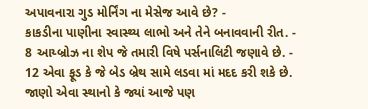અપાવનારા ગુડ મોર્નિંગ ના મેસેજ આવે છે? -
કાકડીના પાણીના સ્વાસ્થ્ય લાભો અને તેને બનાવવાની રીત. -
8 આય્બ્રોઝ ના શેપ જે તમારી વિષે પર્સનાલિટી જણાવે છે. -
12 એવા ફૂડ કે જે બેડ બ્રેથ સામે લડવા માં મદદ કરી શકે છે.
જાણો એવા સ્થાનો કે જ્યાં આજે પણ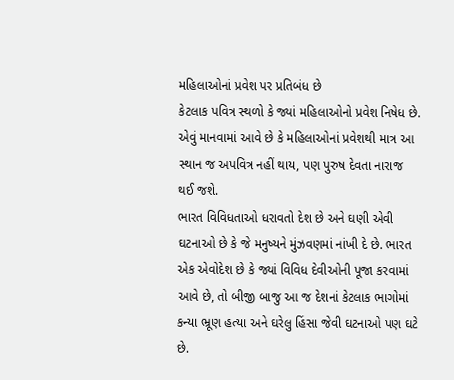મહિલાઓનાં પ્રવેશ પર પ્રતિબંધ છે
કેટલાક પવિત્ર સ્થળો કે જ્યાં મહિલાઓનો પ્રવેશ નિષેધ છે. એવું માનવામાં આવે છે કે મહિલાઓનાં પ્રવેશથી માત્ર આ સ્થાન જ અપવિત્ર નહીં થાય, પણ પુરુષ દેવતા નારાજ થઈ જશે.
ભારત વિવિધતાઓ ધરાવતો દેશ છે અને ઘણી એવી ઘટનાઓ છે કે જે મનુષ્યને મુંઝવણમાં નાંખી દે છે. ભારત એક એવોદેશ છે કે જ્યાં વિવિધ દેવીઓની પૂજા કરવામાં આવે છે, તો બીજી બાજુ આ જ દેશનાં કેટલાક ભાગોમાં કન્યા ભ્રૂણ હત્યા અને ઘરેલુ હિંસા જેવી ઘટનાઓ પણ ઘટે છે.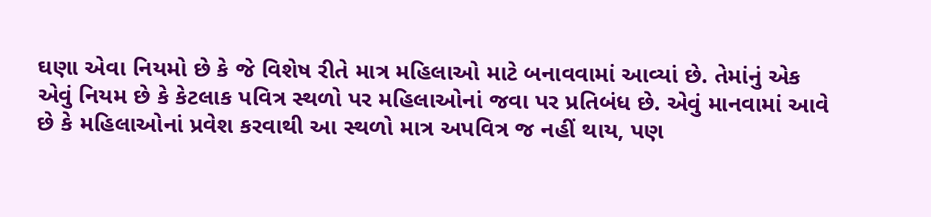ઘણા એવા નિયમો છે કે જે વિશેષ રીતે માત્ર મહિલાઓ માટે બનાવવામાં આવ્યાં છે. તેમાંનું એક એવું નિયમ છે કે કેટલાક પવિત્ર સ્થળો પર મહિલાઓનાં જવા પર પ્રતિબંધ છે. એવું માનવામાં આવે છે કે મહિલાઓનાં પ્રવેશ કરવાથી આ સ્થળો માત્ર અપવિત્ર જ નહીં થાય, પણ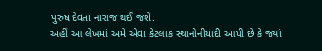પુરુષ દેવતા નારાજ થઈ જશે.
અહીં આ લેખમાં અમે એવા કેટલાક સ્થાનોનીયાદી આપી છે કે જ્યાં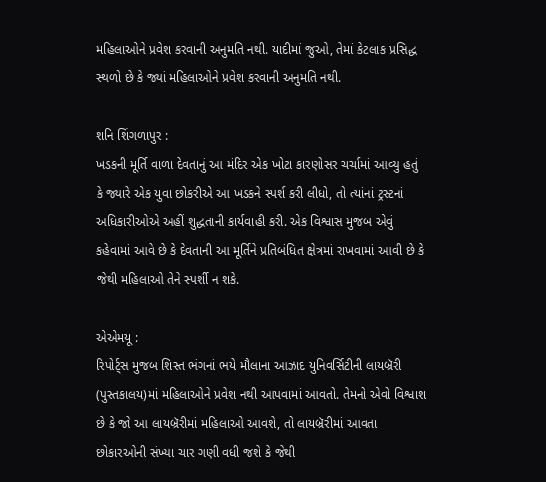મહિલાઓને પ્રવેશ કરવાની અનુમતિ નથી. યાદીમાં જુઓ, તેમાં કેટલાક પ્રસિદ્ધ સ્થળો છે કે જ્યાં મહિલાઓને પ્રવેશ કરવાની અનુમતિ નથી.

શનિ શિંગળાપુર :
ખડકની મૂર્તિ વાળા દેવતાનું આ મંદિર એક ખોટા કારણોસર ચર્ચામાં આવ્યુ હતું કે જ્યારે એક યુવા છોકરીએ આ ખડકને સ્પર્શ કરી લીધો, તો ત્યાંનાં ટ્રસ્ટનાં અધિકારીઓએ અહીં શુદ્ધતાની કાર્યવાહી કરી. એક વિશ્વાસ મુજબ એવું કહેવામાં આવે છે કે દેવતાની આ મૂર્તિને પ્રતિબંધિત ક્ષેત્રમાં રાખવામાં આવી છે કે જેથી મહિલાઓ તેને સ્પર્શી ન શકે.

એએમયૂ :
રિપોર્ટ્સ મુજબ શિસ્ત ભંગનાં ભયે મૌલાના આઝાદ યુનિવર્સિટીની લાયબ્રૅરી (પુસ્તકાલય)માં મહિલાઓને પ્રવેશ નથી આપવામાં આવતો. તેમનો એવો વિશ્વાશ છે કે જો આ લાયબ્રૅરીમાં મહિલાઓ આવશે, તો લાયબ્રૅરીમાં આવતા છોકારઓની સંખ્યા ચાર ગણી વધી જશે કે જેથી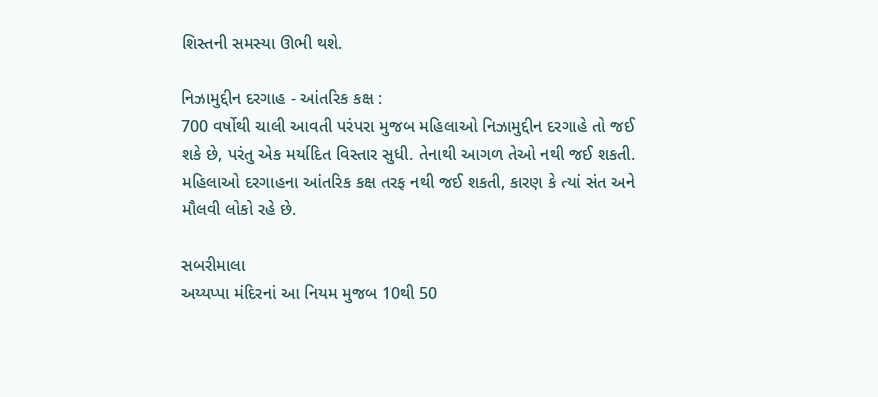શિસ્તની સમસ્યા ઊભી થશે.

નિઝામુદ્દીન દરગાહ - આંતરિક કક્ષ :
700 વર્ષોથી ચાલી આવતી પરંપરા મુજબ મહિલાઓ નિઝામુદ્દીન દરગાહે તો જઈ શકે છે, પરંતુ એક મર્યાદિત વિસ્તાર સુધી. તેનાથી આગળ તેઓ નથી જઈ શકતી. મહિલાઓ દરગાહના આંતરિક કક્ષ તરફ નથી જઈ શકતી, કારણ કે ત્યાં સંત અને મૌલવી લોકો રહે છે.

સબરીમાલા
અય્યપ્પા મંદિરનાં આ નિયમ મુજબ 10થી 50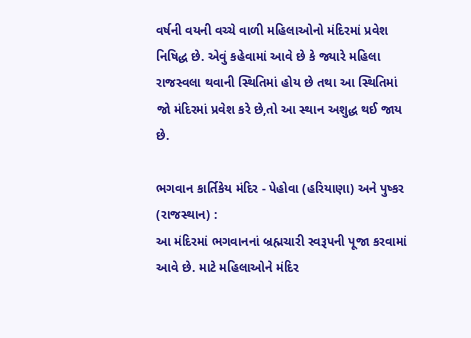વર્ષની વયની વચ્ચે વાળી મહિલાઓનો મંદિરમાં પ્રવેશ નિષિદ્ધ છે. એવું કહેવામાં આવે છે કે જ્યારે મહિલા રાજસ્વલા થવાની સ્થિતિમાં હોય છે તથા આ સ્થિતિમાં જો મંદિરમાં પ્રવેશ કરે છે,તો આ સ્થાન અશુદ્ધ થઈ જાય છે.

ભગવાન કાર્તિકેય મંદિર - પેહોવા (હરિયાણા) અને પુષ્કર (રાજસ્થાન) :
આ મંદિરમાં ભગવાનનાં બ્રહ્મચારી સ્વરૂપની પૂજા કરવામાં આવે છે. માટે મહિલાઓને મંદિર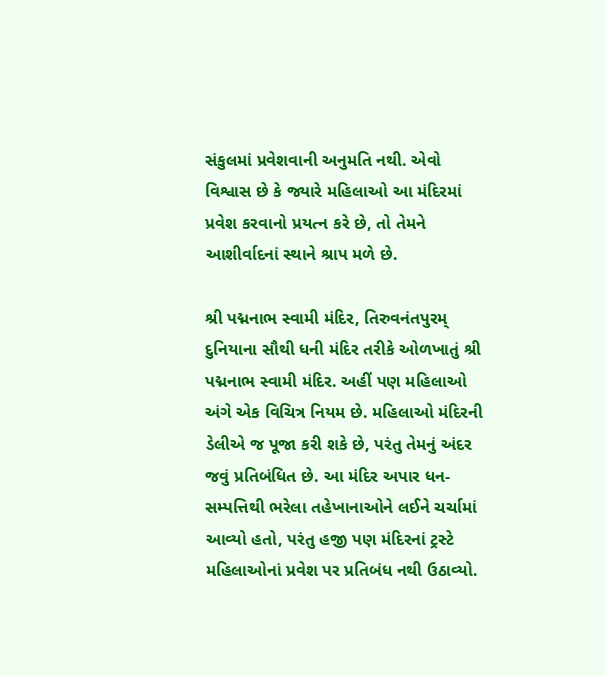સંકુલમાં પ્રવેશવાની અનુમતિ નથી. એવો વિશ્વાસ છે કે જ્યારે મહિલાઓ આ મંદિરમાં પ્રવેશ કરવાનો પ્રયત્ન કરે છે, તો તેમને આશીર્વાદનાં સ્થાને શ્રાપ મળે છે.

શ્રી પદ્મનાભ સ્વામી મંદિર, તિરુવનંતપુરમ્
દુનિયાના સૌથી ધની મંદિર તરીકે ઓળખાતું શ્રી પદ્મનાભ સ્વામી મંદિર. અહીં પણ મહિલાઓ અંગે એક વિચિત્ર નિયમ છે. મહિલાઓ મંદિરની ડેલીએ જ પૂજા કરી શકે છે, પરંતુ તેમનું અંદર જવું પ્રતિબંધિત છે. આ મંદિર અપાર ધન-સમ્પત્તિથી ભરેલા તહેખાનાઓને લઈને ચર્ચામાં આવ્યો હતો, પરંતુ હજી પણ મંદિરનાં ટ્રસ્ટે મહિલાઓનાં પ્રવેશ પર પ્રતિબંધ નથી ઉઠાવ્યો.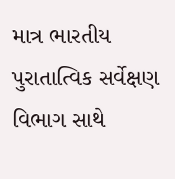માત્ર ભારતીય પુરાતાત્વિક સર્વેક્ષણ વિભાગ સાથે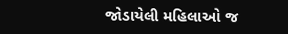જોડાયેલી મહિલાઓ જ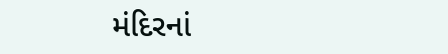મંદિરનાં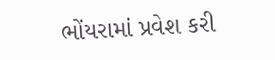ભોંયરામાં પ્રવેશ કરી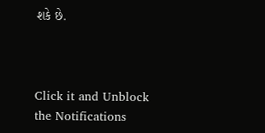શકે છે.



Click it and Unblock the Notifications